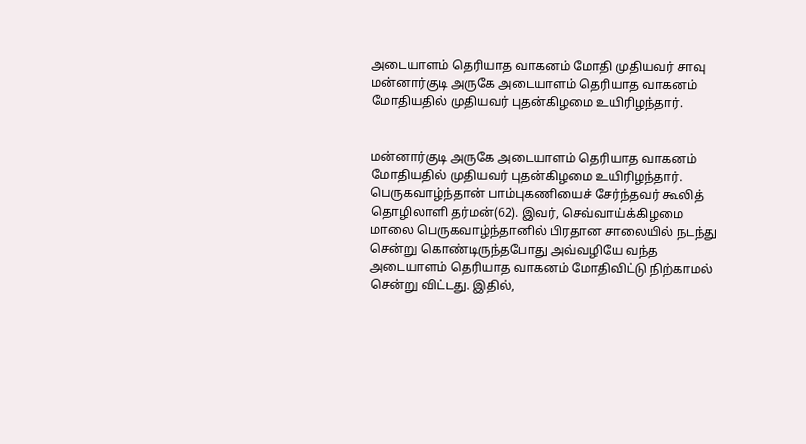அடையாளம் தெரியாத வாகனம் மோதி முதியவர் சாவு
மன்னார்குடி அருகே அடையாளம் தெரியாத வாகனம் மோதியதில் முதியவர் புதன்கிழமை உயிரிழந்தார்.


மன்னார்குடி அருகே அடையாளம் தெரியாத வாகனம் மோதியதில் முதியவர் புதன்கிழமை உயிரிழந்தார்.
பெருகவாழ்ந்தான் பாம்புகணியைச் சேர்ந்தவர் கூலித் தொழிலாளி தர்மன்(62). இவர், செவ்வாய்க்கிழமை மாலை பெருகவாழ்ந்தானில் பிரதான சாலையில் நடந்து சென்று கொண்டிருந்தபோது அவ்வழியே வந்த அடையாளம் தெரியாத வாகனம் மோதிவிட்டு நிற்காமல் சென்று விட்டது. இதில்,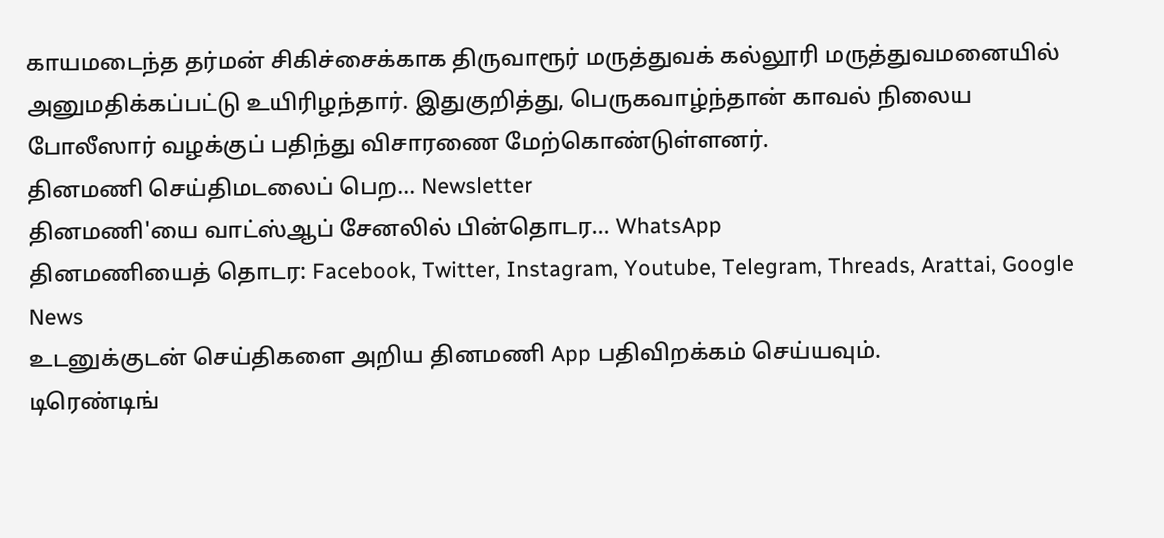காயமடைந்த தர்மன் சிகிச்சைக்காக திருவாரூர் மருத்துவக் கல்லூரி மருத்துவமனையில் அனுமதிக்கப்பட்டு உயிரிழந்தார். இதுகுறித்து, பெருகவாழ்ந்தான் காவல் நிலைய போலீஸார் வழக்குப் பதிந்து விசாரணை மேற்கொண்டுள்ளனர்.
தினமணி செய்திமடலைப் பெற... Newsletter
தினமணி'யை வாட்ஸ்ஆப் சேனலில் பின்தொடர... WhatsApp
தினமணியைத் தொடர: Facebook, Twitter, Instagram, Youtube, Telegram, Threads, Arattai, Google News
உடனுக்குடன் செய்திகளை அறிய தினமணி App பதிவிறக்கம் செய்யவும்.
டிரெண்டிங்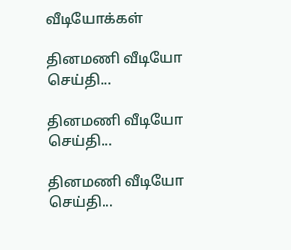வீடியோக்கள்

தினமணி வீடியோ செய்தி...

தினமணி வீடியோ செய்தி...

தினமணி வீடியோ செய்தி...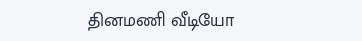தினமணி வீடியோ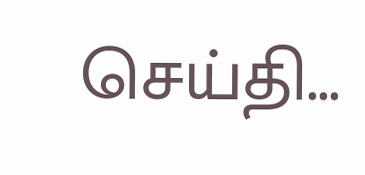செய்தி...